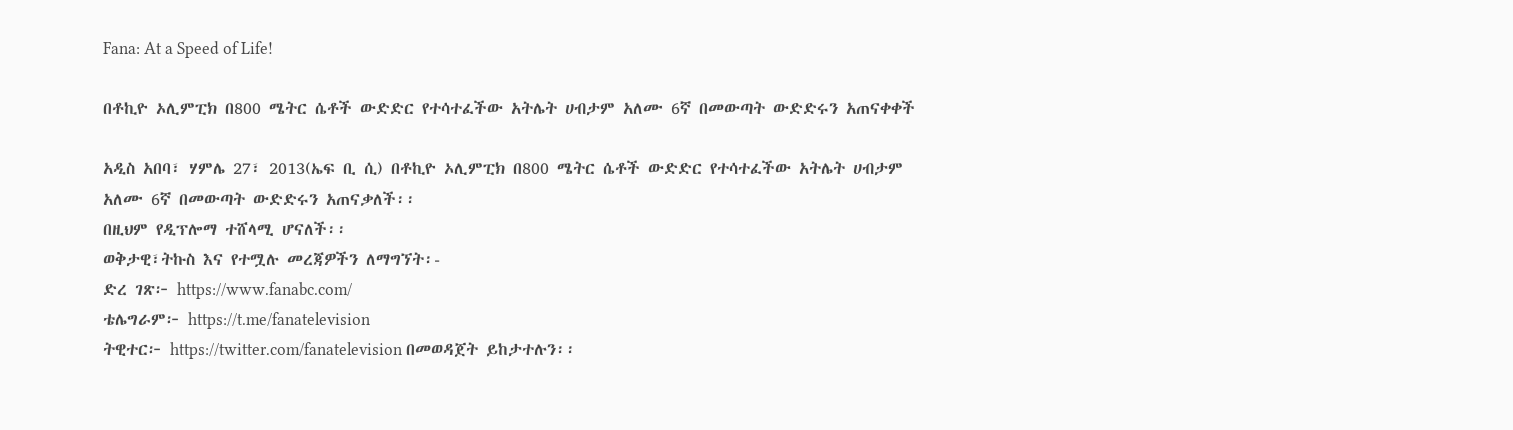Fana: At a Speed of Life!

በቶኪዮ ኦሊምፒክ በ800 ሜትር ሴቶች ውድድር የተሳተፈችው አትሌት ሀብታም አለሙ 6ኛ በመውጣት ውድድሩን አጠናቀቀች

አዲስ አበባ፣ ሃምሌ 27፣ 2013(ኤፍ ቢ ሲ) በቶኪዮ ኦሊምፒክ በ800 ሜትር ሴቶች ውድድር የተሳተፈችው አትሌት ሀብታም አለሙ 6ኛ በመውጣት ውድድሩን አጠናቃለች፡፡
በዚህም የዲፕሎማ ተሸላሚ ሆናለች፡፡
ወቅታዊ፣ትኩስ እና የተሟሉ መረጃዎችን ለማግኘት፡-
ድረ ገጽ፦ https://www.fanabc.com/
ቴሌግራም፦ https://t.me/fanatelevision
ትዊተር፦ https://twitter.com/fanatelevision በመወዳጀት ይከታተሉን፡፡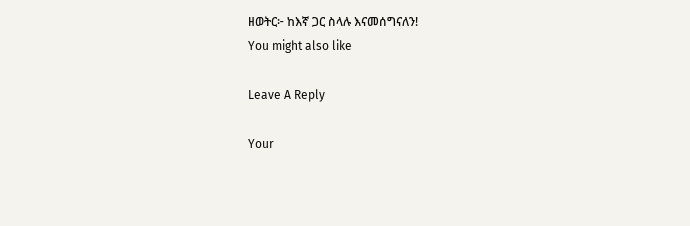ዘወትር፦ ከእኛ ጋር ስላሉ እናመሰግናለን!
You might also like

Leave A Reply

Your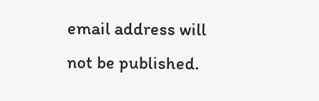email address will not be published.